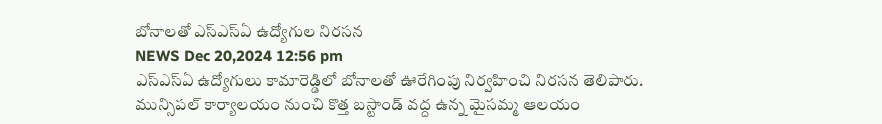బోనాలతో ఎస్ఎస్ఏ ఉద్యోగుల నిరసన
NEWS Dec 20,2024 12:56 pm
ఎస్ఎస్ఏ ఉద్యోగులు కామారెడ్డిలో బోనాలతో ఊరేగింపు నిర్వహించి నిరసన తెలిపారు. మున్సిపల్ కార్యాలయం నుంచి కొత్త బస్టాండ్ వద్ద ఉన్న మైసమ్మ ఆలయం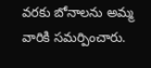వరకు బోనాలను అమ్మ వారికి సమర్పించారు.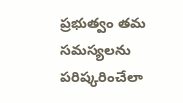ప్రభుత్వం తమ సమస్యలను పరిష్కరించేలా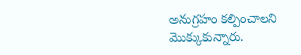అనుగ్రహం కల్పించాలని మొక్కుకున్నారు.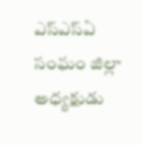ఎస్ఎస్ఏ సంఘం జిల్లా అధ్యక్షుడు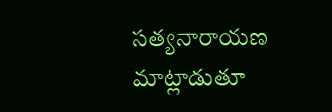సత్యనారాయణ మాట్లాడుతూ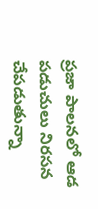ప్రజా పాలనలో ఆడ పడుచులు నిరసన చేపడుతున్నా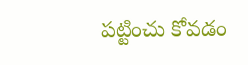పట్టించు కోవడం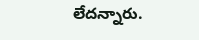లేదన్నారు.